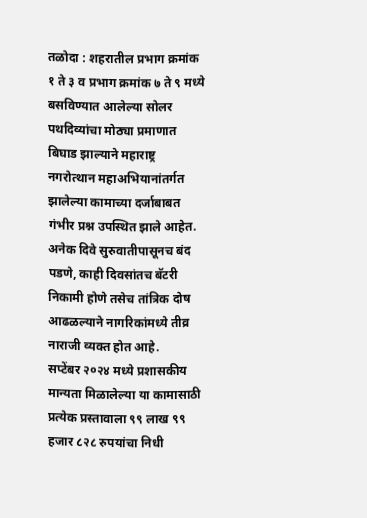तळोदा : शहरातील प्रभाग क्रमांक १ ते ३ व प्रभाग क्रमांक ७ ते ९ मध्ये बसविण्यात आलेल्या सोलर पथदिव्यांचा मोठ्या प्रमाणात बिघाड झाल्याने महाराष्ट्र नगरोत्थान महाअभियानांतर्गत झालेल्या कामाच्या दर्जाबाबत गंभीर प्रश्न उपस्थित झाले आहेत. अनेक दिवे सुरुवातीपासूनच बंद पडणे, काही दिवसांतच बॅटरी निकामी होणे तसेच तांत्रिक दोष आढळल्याने नागरिकांमध्ये तीव्र नाराजी व्यक्त होत आहे.
सप्टेंबर २०२४ मध्ये प्रशासकीय मान्यता मिळालेल्या या कामासाठी प्रत्येक प्रस्तावाला ९९ लाख ९९ हजार ८२८ रुपयांचा निधी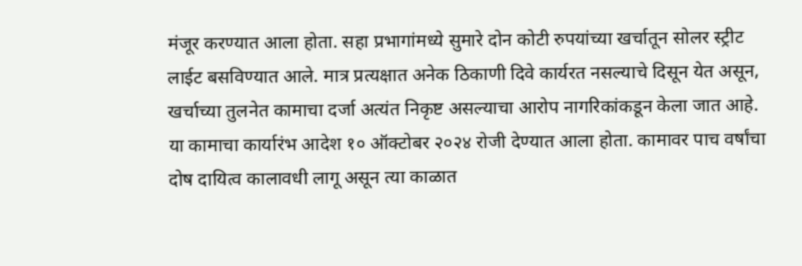मंजूर करण्यात आला होता. सहा प्रभागांमध्ये सुमारे दोन कोटी रुपयांच्या खर्चातून सोलर स्ट्रीट लाईट बसविण्यात आले. मात्र प्रत्यक्षात अनेक ठिकाणी दिवे कार्यरत नसल्याचे दिसून येत असून, खर्चाच्या तुलनेत कामाचा दर्जा अत्यंत निकृष्ट असल्याचा आरोप नागरिकांकडून केला जात आहे.
या कामाचा कार्यारंभ आदेश १० ऑक्टोबर २०२४ रोजी देण्यात आला होता. कामावर पाच वर्षांचा दोष दायित्व कालावधी लागू असून त्या काळात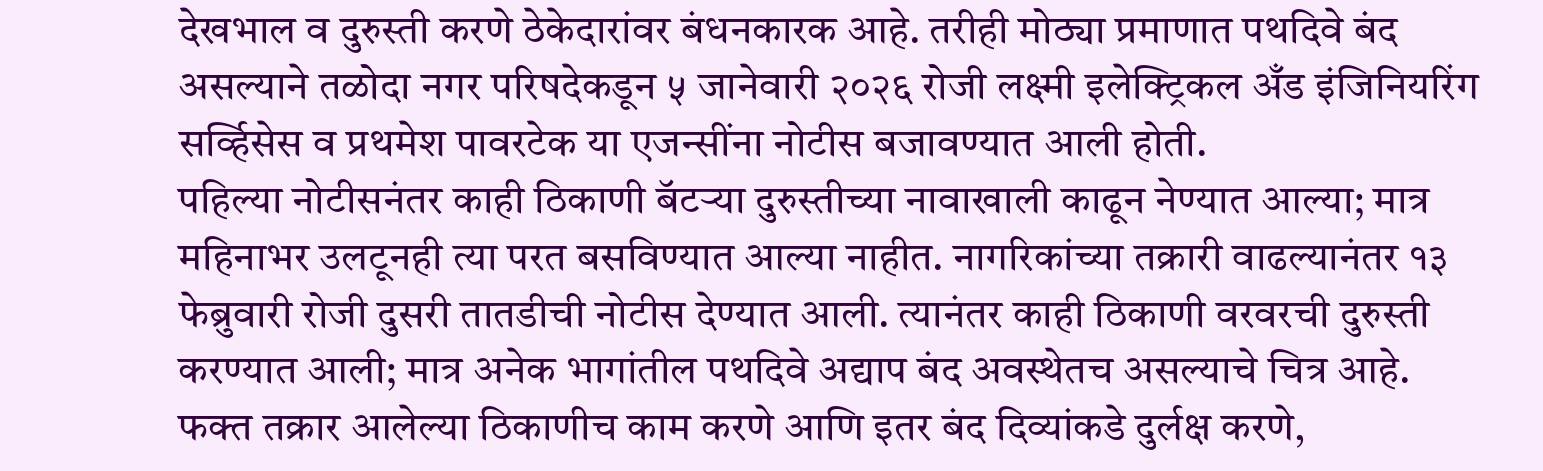देखभाल व दुरुस्ती करणे ठेकेदारांवर बंधनकारक आहे. तरीही मोठ्या प्रमाणात पथदिवे बंद असल्याने तळोदा नगर परिषदेकडून ५ जानेवारी २०२६ रोजी लक्ष्मी इलेक्ट्रिकल अँड इंजिनियरिंग सर्व्हिसेस व प्रथमेश पावरटेक या एजन्सींना नोटीस बजावण्यात आली होती.
पहिल्या नोटीसनंतर काही ठिकाणी बॅटऱ्या दुरुस्तीच्या नावाखाली काढून नेण्यात आल्या; मात्र महिनाभर उलटूनही त्या परत बसविण्यात आल्या नाहीत. नागरिकांच्या तक्रारी वाढल्यानंतर १३ फेब्रुवारी रोजी दुसरी तातडीची नोटीस देण्यात आली. त्यानंतर काही ठिकाणी वरवरची दुरुस्ती करण्यात आली; मात्र अनेक भागांतील पथदिवे अद्याप बंद अवस्थेतच असल्याचे चित्र आहे.
फक्त तक्रार आलेल्या ठिकाणीच काम करणे आणि इतर बंद दिव्यांकडे दुर्लक्ष करणे,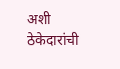अशी ठेकेदारांची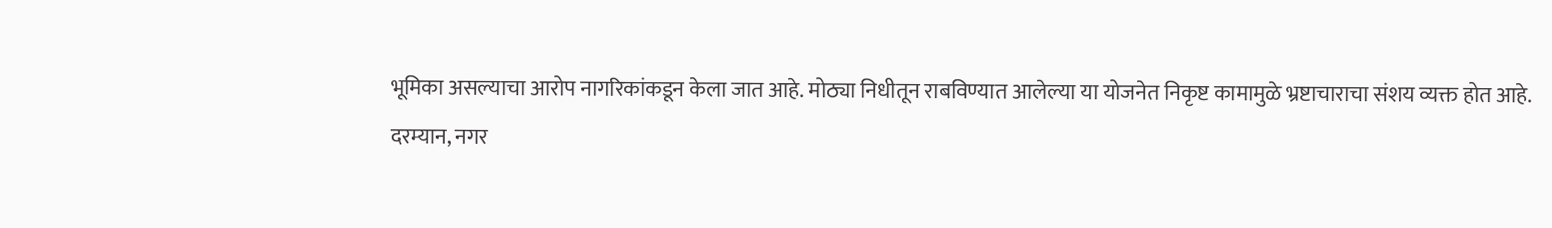भूमिका असल्याचा आरोप नागरिकांकडून केला जात आहे. मोठ्या निधीतून राबविण्यात आलेल्या या योजनेत निकृष्ट कामामुळे भ्रष्टाचाराचा संशय व्यक्त होत आहे.
दरम्यान, नगर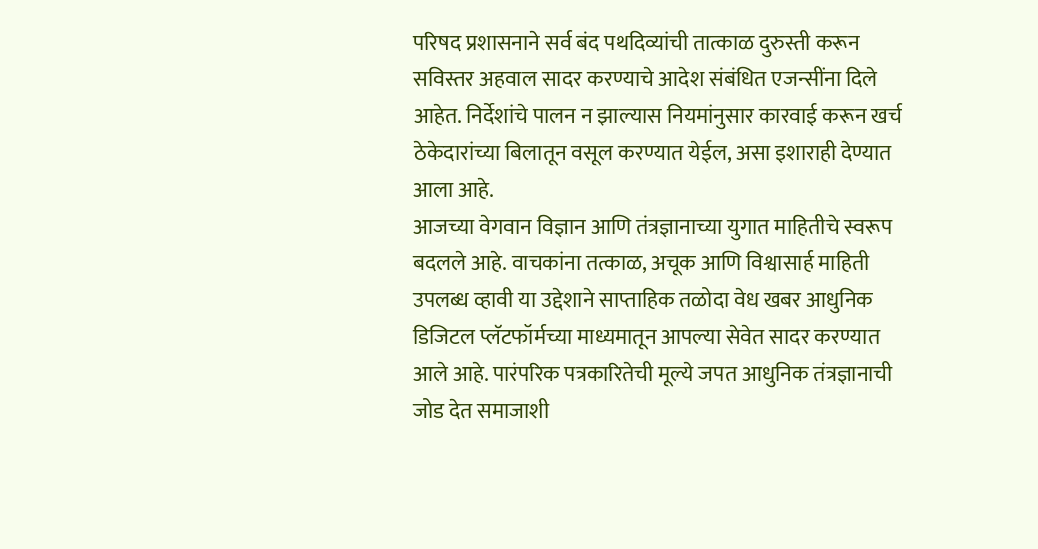परिषद प्रशासनाने सर्व बंद पथदिव्यांची तात्काळ दुरुस्ती करून सविस्तर अहवाल सादर करण्याचे आदेश संबंधित एजन्सींना दिले आहेत. निर्देशांचे पालन न झाल्यास नियमांनुसार कारवाई करून खर्च ठेकेदारांच्या बिलातून वसूल करण्यात येईल, असा इशाराही देण्यात आला आहे.
आजच्या वेगवान विज्ञान आणि तंत्रज्ञानाच्या युगात माहितीचे स्वरूप बदलले आहे. वाचकांना तत्काळ, अचूक आणि विश्वासार्ह माहिती उपलब्ध व्हावी या उद्देशाने साप्ताहिक तळोदा वेध खबर आधुनिक डिजिटल प्लॅटफॉर्मच्या माध्यमातून आपल्या सेवेत सादर करण्यात आले आहे. पारंपरिक पत्रकारितेची मूल्ये जपत आधुनिक तंत्रज्ञानाची जोड देत समाजाशी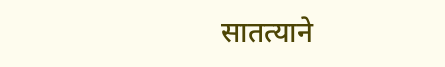सातत्याने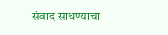संवाद साधण्याचा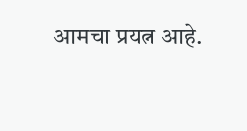आमचा प्रयत्न आहे.